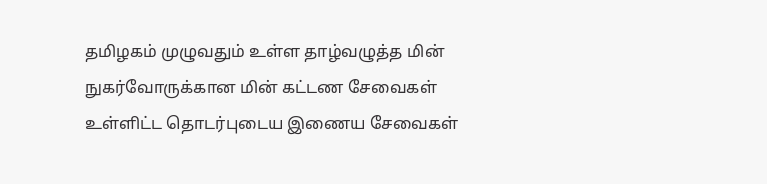தமிழகம் முழுவதும் உள்ள தாழ்வழுத்த மின் நுகர்வோருக்கான மின் கட்டண சேவைகள் உள்ளிட்ட தொடர்புடைய இணைய சேவைகள்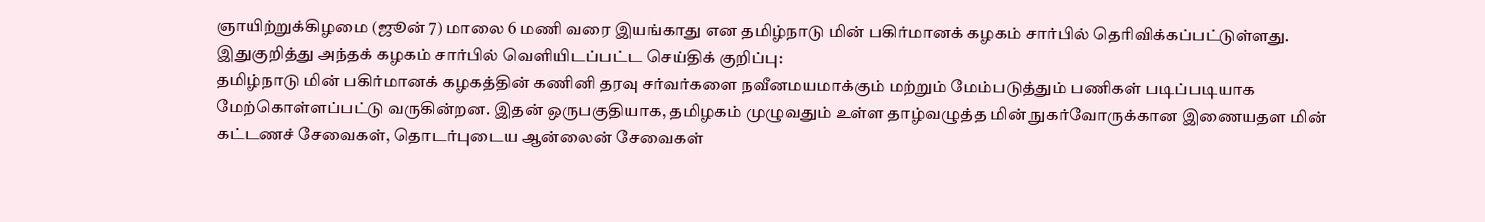ஞாயிற்றுக்கிழமை (ஜூன் 7) மாலை 6 மணி வரை இயங்காது என தமிழ்நாடு மின் பகிர்மானக் கழகம் சார்பில் தெரிவிக்கப்பட்டுள்ளது.
இதுகுறித்து அந்தக் கழகம் சார்பில் வெளியிடப்பட்ட செய்திக் குறிப்பு:
தமிழ்நாடு மின் பகிர்மானக் கழகத்தின் கணினி தரவு சர்வர்களை நவீனமயமாக்கும் மற்றும் மேம்படுத்தும் பணிகள் படிப்படியாக மேற்கொள்ளப்பட்டு வருகின்றன. இதன் ஒருபகுதியாக, தமிழகம் முழுவதும் உள்ள தாழ்வழுத்த மின் நுகர்வோருக்கான இணையதள மின் கட்டணச் சேவைகள், தொடர்புடைய ஆன்லைன் சேவைகள்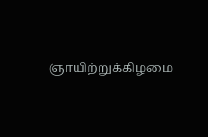ஞாயிற்றுக்கிழமை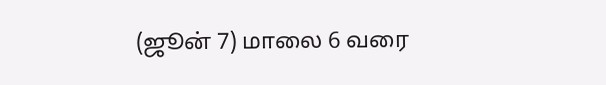(ஜூன் 7) மாலை 6 வரை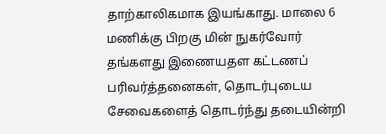தாற்காலிகமாக இயங்காது. மாலை 6 மணிக்கு பிறகு மின் நுகர்வோர் தங்களது இணையதள கட்டணப் பரிவர்த்தனைகள், தொடர்புடைய சேவைகளைத் தொடர்ந்து தடையின்றி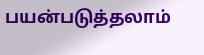பயன்படுத்தலாம்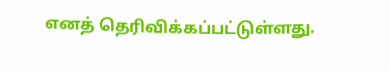எனத் தெரிவிக்கப்பட்டுள்ளது.